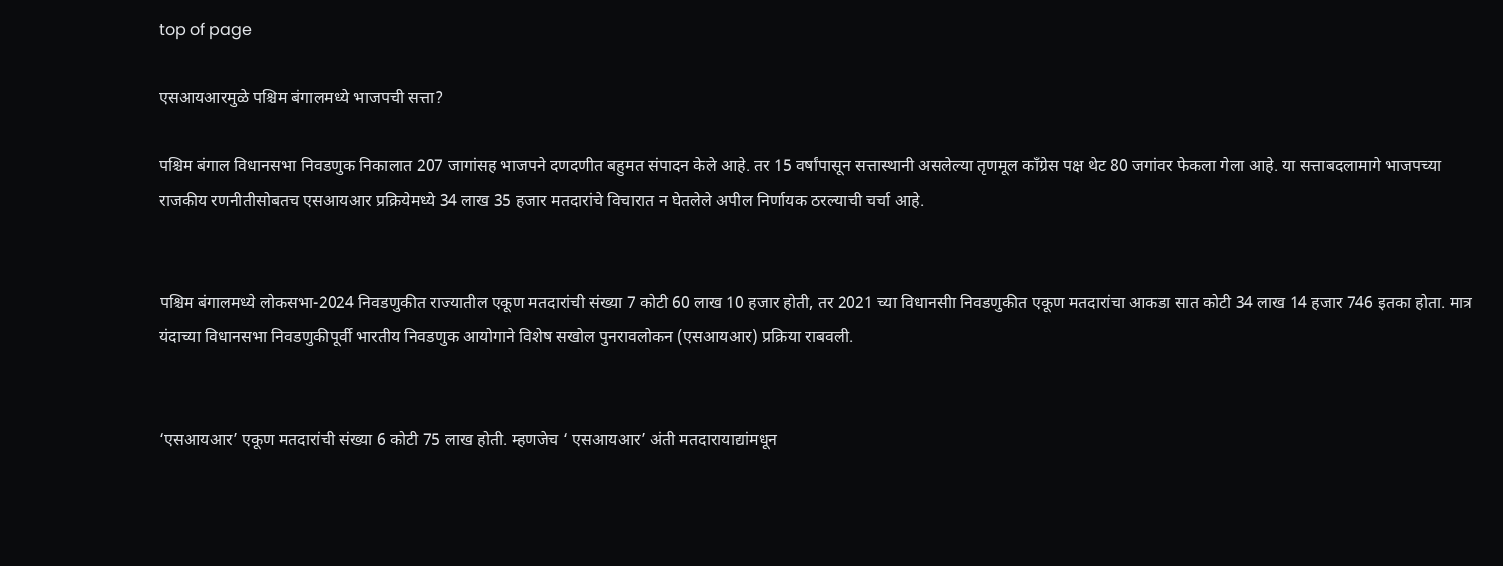top of page

एसआयआरमुळे पश्चिम बंगालमध्ये भाजपची सत्ता?

पश्चिम बंगाल विधानसभा निवडणुक निकालात 207 जागांसह भाजपने दणदणीत बहुमत संपादन केले आहे. तर 15 वर्षांपासून सत्तास्थानी असलेल्या तृणमूल काँग्रेस पक्ष थेट 80 जगांवर फेकला गेला आहे. या सत्ताबदलामागे भाजपच्या राजकीय रणनीतीसोबतच एसआयआर प्रक्रियेमध्ये 34 लाख 35 हजार मतदारांचे विचारात न घेतलेले अपील निर्णायक ठरल्याची चर्चा आहे.


पश्चिम बंगालमध्ये लोकसभा-2024 निवडणुकीत राज्यातील एकूण मतदारांची संख्या 7 कोटी 60 लाख 10 हजार होती, तर 2021 च्या विधानसीा निवडणुकीत एकूण मतदारांचा आकडा सात कोटी 34 लाख 14 हजार 746 इतका होता. मात्र यंदाच्या विधानसभा निवडणुकीपूर्वी भारतीय निवडणुक आयोगाने विशेष सखोल पुनरावलोकन (एसआयआर) प्रक्रिया राबवली.


‘एसआयआर’ एकूण मतदारांची संख्या 6 कोटी 75 लाख होती. म्हणजेच ‘ एसआयआर’ अंती मतदारायाद्यांमधून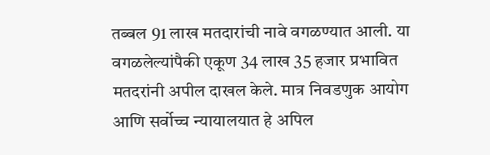तब्बल 91 लाख मतदारांची नावे वगळण्यात आली. या वगळलेल्यांपैकी एकूण 34 लाख 35 हजार प्रभावित मतदरांनी अपील दाखल केले. मात्र निवडणुक आयोग आणि सर्वोच्च न्यायालयात हे अपिल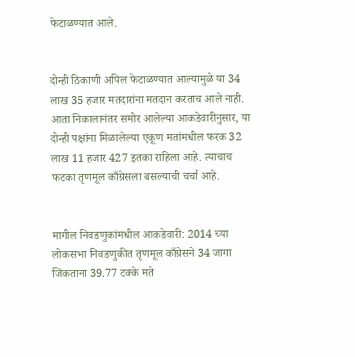फेटाळण्यात आले.


दोन्ही ठिकाणी अपिल फेटाळण्यात आल्यामुळे या 34 लाख 35 हजार मतदारांना मतदान करताच आले नाही. आता निकालानंतर समोर आलेल्या आकडेवारीनुसार, या दोन्ही पक्षांना मिळालेल्या एकूण मतांमधील फरक 32 लाख 11 हजार 427 इतका राहिला आहे. त्याचाच फटका तृणमूल काँग्रेसला बसल्याची चर्चा आहे.


मागील निवडणुकांमधील आकडेवारी: 2014 च्या लोकसभा निवडणुकीत तृणमूल काँग्रेसने 34 जागा जिंकताना 39.77 टक्के मते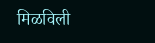मिळविली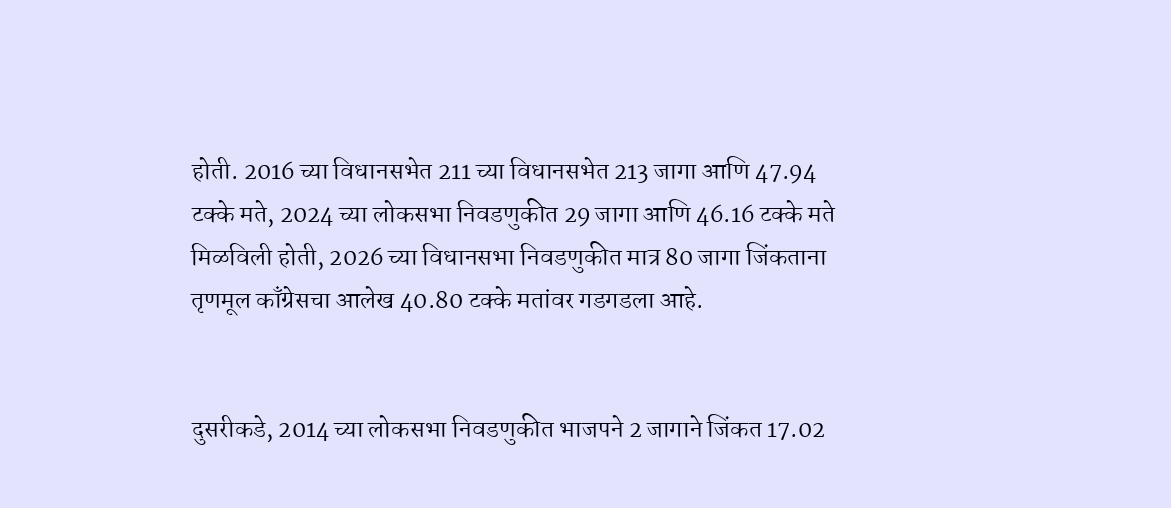होती. 2016 च्या विधानसभेत 211 च्या विधानसभेत 213 जागा आणि 47.94 टक्के मते, 2024 च्या लोकसभा निवडणुकीत 29 जागा आणि 46.16 टक्के मते मिळविली होती, 2026 च्या विधानसभा निवडणुकीत मात्र 80 जागा जिंकताना तृणमूल काँग्रेसचा आलेख 40.80 टक्के मतांवर गडगडला आहे.


दुसरीकडे, 2014 च्या लोकसभा निवडणुकीत भाजपने 2 जागाने जिंकत 17.02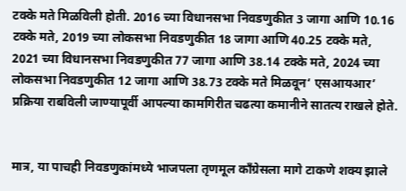टक्के मते मिळविली होती. 2016 च्या विधानसभा निवडणुकीत 3 जागा आणि 10.16 टक्के मते, 2019 च्या लोकसभा निवडणुकीत 18 जागा आणि 40.25 टक्के मते, 2021 च्या विधानसभा निवडणुकीत 77 जागा आणि 38.14 टक्के मते, 2024 च्या लोकसभा निवडणुकीत 12 जागा आणि 38.73 टक्के मते मिळवून‘ एसआयआर’ प्रक्रिया राबविली जाण्यापूर्वी आपल्या कामगिरीत चढत्या कमानीने सातत्य राखले होते.


मात्र, या पाचही निवडणुकांमध्ये भाजपला तृणमूल काँग्रेसला मागे टाकणे शक्य झाले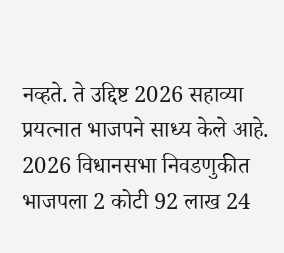नव्हते. ते उद्दिष्ट 2026 सहाव्या प्रयत्नात भाजपने साध्य केले आहे. 2026 विधानसभा निवडणुकीत भाजपला 2 कोटी 92 लाख 24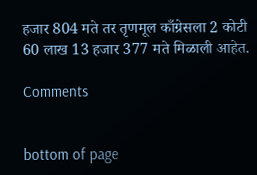हजार 804 मते तर तृणमूल काँग्रेसला 2 कोटी 60 लाख 13 हजार 377 मते मिळाली आहेत.

Comments


bottom of page